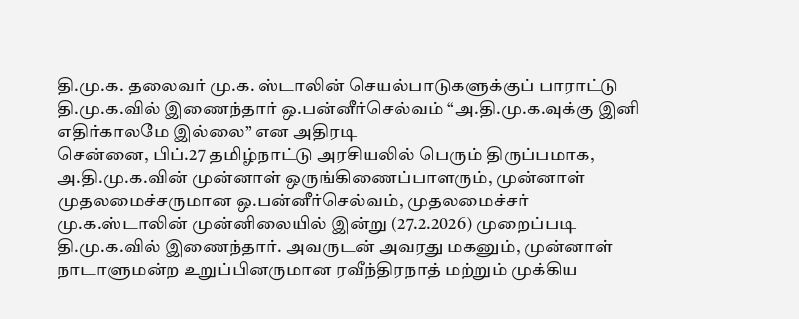தி.மு.க. தலைவர் மு.க. ஸ்டாலின் செயல்பாடுகளுக்குப் பாராட்டு தி.மு.க.வில் இணைந்தார் ஒ.பன்னீர்செல்வம் “அ.தி.மு.க.வுக்கு இனி எதிர்காலமே இல்லை” என அதிரடி
சென்னை, பிப்.27 தமிழ்நாட்டு அரசியலில் பெரும் திருப்பமாக, அ.தி.மு.க.வின் முன்னாள் ஒருங்கிணைப்பாளரும், முன்னாள் முதலமைச்சருமான ஒ.பன்னீர்செல்வம், முதலமைச்சர் மு.க.ஸ்டாலின் முன்னிலையில் இன்று (27.2.2026) முறைப்படி தி.மு.க.வில் இணைந்தார். அவருடன் அவரது மகனும், முன்னாள் நாடாளுமன்ற உறுப்பினருமான ரவீந்திரநாத் மற்றும் முக்கிய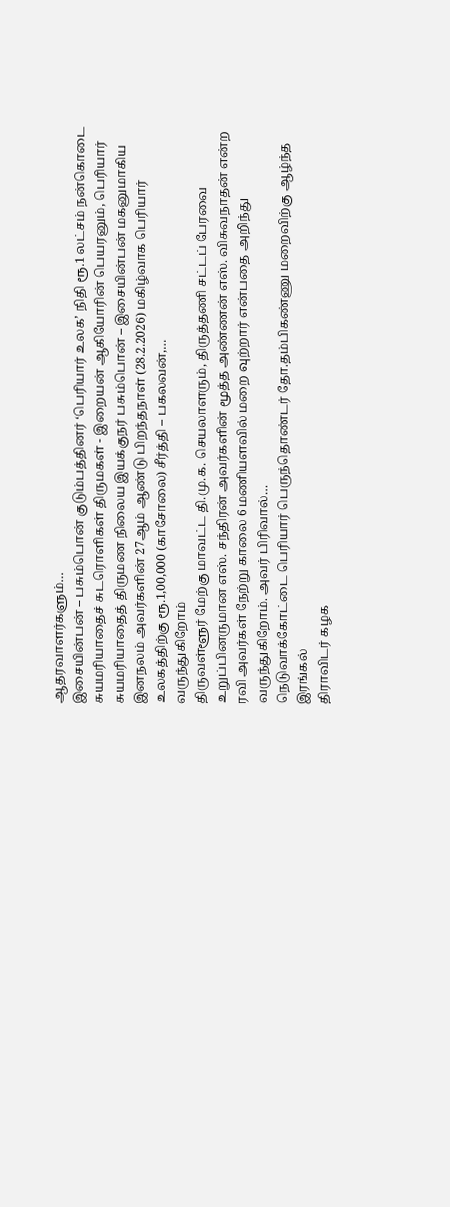ஆதரவாளர்களும்…
இசையின்பன் – பசும்பொன் குடும்பத்தினர் ‘பெரியார் உலக’ நிதி ரூ.1 லட்சம் நன்கொடை
சுயமரியாதைச் சுடரொளிகள் திருமகள் - இறையன் ஆகியோரின் பெயரனும், பெரியார் சுயமரியாதைத் திருமண நிலைய இயக்குநர் பசும்பொன் – இசையின்பன் மகனுமாகிய இனநலம் அவர்களின் 27ஆம் ஆண்டு பிறந்தநாள் (28.2.2026) மகிழ்வாக பெரியார் உலகத்திற்கு ரூ.1,00,000 (காசோலை) சீர்த்தி – பகலவன்,…
வருந்துகிறோம்
திருவள்ளூர் மேற்கு மாவட்ட தி.மு.க. செயலாளரும், திருத்தணி சட்டப் பேரவை உறுப்பினருமான எஸ். சந்திரன் அவர்களின் மூத்த அண்ணன் எஸ். விசுவநாதன் என்ற ரவி அவர்கள் நேற்று காலை 6 மணியளவில் மறை வுற்றார் என்பதை அறிந்து வருந்துகிறோம். அவர் பிரிவால்…
நெடுவாக்கோட்டை பெரியார் பெருந்தொண்டர் தோ.தம்பிகண்ணு மறைவிற்கு ஆழ்ந்த இரங்கல்
திராவிடர் கழக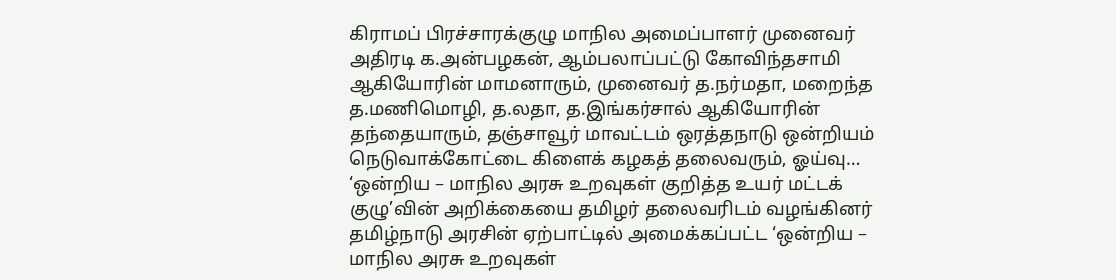கிராமப் பிரச்சாரக்குழு மாநில அமைப்பாளர் முனைவர் அதிரடி க.அன்பழகன், ஆம்பலாப்பட்டு கோவிந்தசாமி ஆகியோரின் மாமனாரும், முனைவர் த.நர்மதா, மறைந்த த.மணிமொழி, த.லதா, த.இங்கர்சால் ஆகியோரின் தந்தையாரும், தஞ்சாவூர் மாவட்டம் ஒரத்தநாடு ஒன்றியம் நெடுவாக்கோட்டை கிளைக் கழகத் தலைவரும், ஓய்வு…
‘ஒன்றிய – மாநில அரசு உறவுகள் குறித்த உயர் மட்டக் குழு’வின் அறிக்கையை தமிழர் தலைவரிடம் வழங்கினர்
தமிழ்நாடு அரசின் ஏற்பாட்டில் அமைக்கப்பட்ட ‘ஒன்றிய – மாநில அரசு உறவுகள்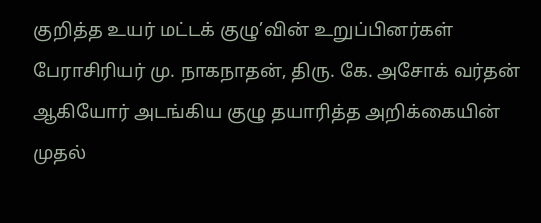குறித்த உயர் மட்டக் குழு’வின் உறுப்பினர்கள் பேராசிரியர் மு. நாகநாதன், திரு. கே. அசோக் வர்தன் ஆகியோர் அடங்கிய குழு தயாரித்த அறிக்கையின் முதல்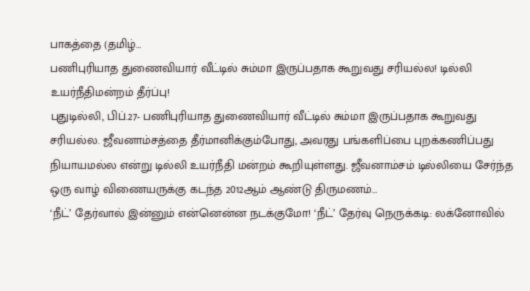பாகத்தை (தமிழ்…
பணிபுரியாத துணைவியார் வீட்டில் சும்மா இருப்பதாக கூறுவது சரியல்ல! டில்லி உயர்நீதிமன்றம் தீர்ப்பு!
புதுடில்லி, பிப்.27- பணிபுரியாத துணைவியார் வீட்டில் சும்மா இருப்பதாக கூறுவது சரியல்ல. ஜீவனாம்சத்தை தீர்மானிக்கும்போது, அவரது பங்களிப்பை புறக்கணிப்பது நியாயமல்ல என்று டில்லி உயர்நீதி மன்றம் கூறியுள்ளது. ஜீவனாம்சம் டில்லியை சேர்ந்த ஒரு வாழ் விணையருக்கு கடந்த 2012ஆம் ஆண்டு திருமணம்…
‘நீட்’ தேர்வால் இன்னும் என்னென்ன நடக்குமோ! ‘நீட்’ தேர்வு நெருக்கடி: லக்னோவில்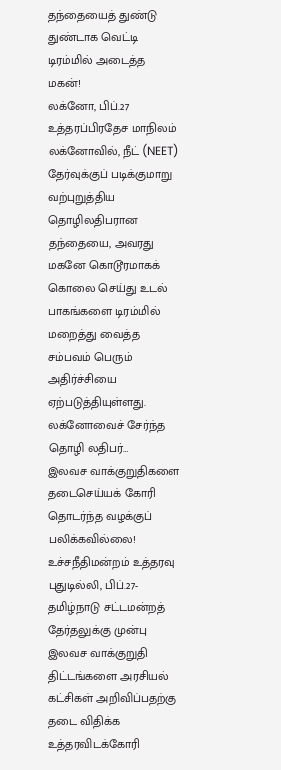தந்தையைத் துண்டு துண்டாக வெட்டி டிரம்மில் அடைத்த மகன்!
லக்னோ, பிப்.27 உத்தரப்பிரதேச மாநிலம் லக்னோவில், நீட் (NEET) தேர்வுக்குப் படிக்குமாறு வற்புறுத்திய தொழிலதிபரான தந்தையை, அவரது மகனே கொடூரமாகக் கொலை செய்து உடல் பாகங்களை டிரம்மில் மறைத்து வைத்த சம்பவம் பெரும் அதிர்ச்சியை ஏற்படுத்தியுள்ளது. லக்னோவைச் சேர்ந்த தொழி லதிபர்…
இலவச வாக்குறுதிகளை தடைசெய்யக் கோரி தொடர்ந்த வழக்குப் பலிக்கவில்லை! உச்சநீதிமன்றம் உத்தரவு
புதுடில்லி, பிப்.27- தமிழ்நாடு சட்டமன்றத் தேர்தலுக்கு முன்பு இலவச வாக்குறுதி திட்டங்களை அரசியல் கட்சிகள் அறிவிப்பதற்கு தடை விதிக்க உத்தரவிடக்கோரி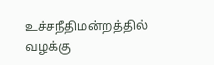உச்சநீதிமன்றத்தில் வழக்கு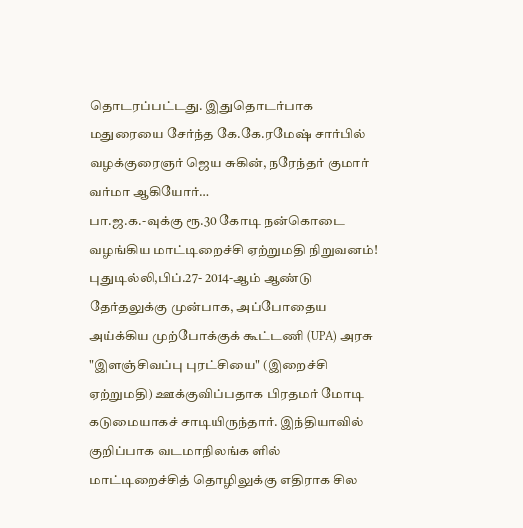தொடரப்பட்டது. இதுதொடர்பாக மதுரையை சேர்ந்த கே.கே.ரமேஷ் சார்பில் வழக்குரைஞர் ஜெய சுகின், நரேந்தர் குமார் வர்மா ஆகியோர்…
பா.ஜ.க.-வுக்கு ரூ.30 கோடி நன்கொடை வழங்கிய மாட்டிறைச்சி ஏற்றுமதி நிறுவனம்!
புதுடில்லி,பிப்.27- 2014-ஆம் ஆண்டு தேர்தலுக்கு முன்பாக, அப்போதைய அய்க்கிய முற்போக்குக் கூட்டணி (UPA) அரசு "இளஞ்சிவப்பு புரட்சியை" (இறைச்சி ஏற்றுமதி) ஊக்குவிப்பதாக பிரதமர் மோடி கடுமையாகச் சாடியிருந்தார். இந்தியாவில் குறிப்பாக வடமாநிலங்க ளில் மாட்டிறைச்சித் தொழிலுக்கு எதிராக சில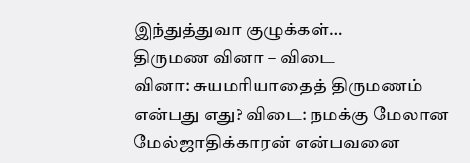இந்துத்துவா குழுக்கள்…
திருமண வினா – விடை
வினா: சுயமரியாதைத் திருமணம் என்பது எது? விடை: நமக்கு மேலான மேல்ஜாதிக்காரன் என்பவனை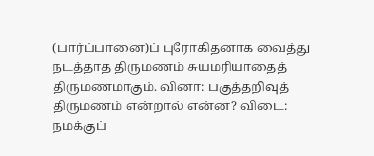(பார்ப்பானை)ப் புரோகிதனாக வைத்து நடத்தாத திருமணம் சுயமரியாதைத் திருமணமாகும். வினா: பகுத்தறிவுத் திருமணம் என்றால் என்ன? விடை: நமக்குப்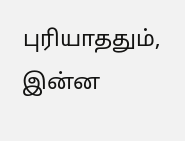புரியாததும், இன்ன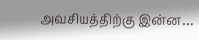அவசியத்திற்கு இன்ன…